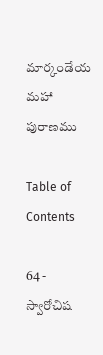మార్కండేయ మహా పురాణము

Table of Contents

64 - స్వారోచిష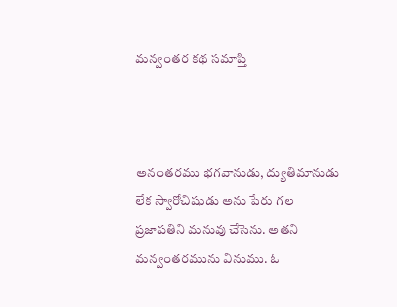మన్వంతర కథ సమాప్తి



అనంతరము భగవానుడు, ద్యుతిమానుడు లేక స్వారోచిషుడు అను పేరు గల ప్రజాపతిని మనువు చేసెను. అతని మన్వంతరమును వినుము. ఓ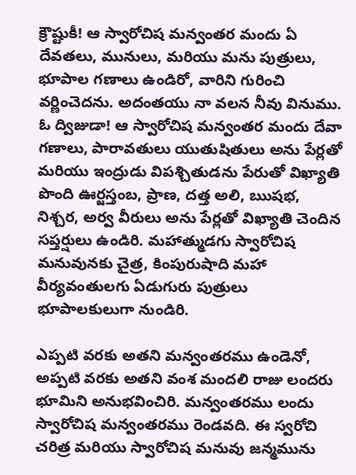క్రౌష్టుకీ! ఆ స్వారోచిష మన్వంతర మందు ఏ దేవతలు, మునులు, మరియు మను పుత్రులు, భూపాల గణాలు ఉండిరో, వారిని గురించి వర్ణించెదను. అదంతయు నా వలన నీవు వినుము. ఓ ద్విజుడా! ఆ స్వారోచిష మన్వంతర మందు దేవా గణాలు, పారావతులు యుతుషితులు అను పేర్లతో మరియు ఇంద్రుడు విపశ్చితుడను పేరుతో విఖ్యాతి పొంది ఊర్జస్తంబ, ప్రాణ, దత్త అలి, ఋషభ, నిశ్చర, అర్వ వీరులు అను పేర్లతో విఖ్యాతి చెందిన సప్తర్షులు ఉండిరి. మహాత్ముడగు స్వారోచిష మనువునకు చైత్ర, కింపురుషాది మహా వీర్యవంతులగు ఏడుగురు పుత్రులు భూపాలకులుగా నుండిరి.

ఎప్పటి వరకు అతని మన్వంతరము ఉండెనో, అప్పటి వరకు అతని వంశ మందలి రాజు లందరు భూమిని అనుభవించిరి. మన్వంతరము లందు స్వారోచిష మన్వంతరము రెండవది. ఈ స్వరోచి చరిత్ర మరియు స్వారోచిష మనువు జన్మమును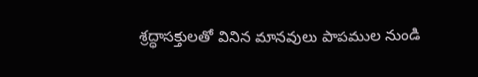శ్రద్ధాసక్తులతో వినిన మానవులు పాపముల నుండి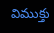విముక్తు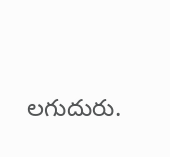లగుదురు.